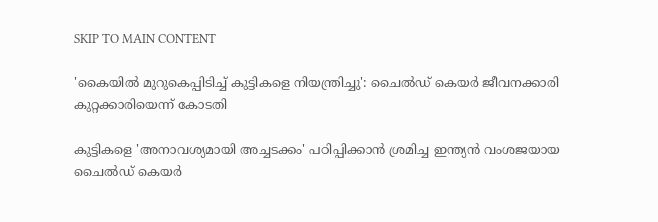SKIP TO MAIN CONTENT

'കൈയിൽ മുറുകെപ്പിടിച്ച് കുട്ടികളെ നിയന്ത്രിച്ചു': ചൈൽഡ് കെയർ ജീവനക്കാരി കുറ്റക്കാരിയെന്ന് കോടതി

കുട്ടികളെ 'അനാവശ്യമായി അച്ചടക്കം' പഠിപ്പിക്കാൻ ശ്രമിച്ച ഇന്ത്യൻ വംശജയായ ചൈൽഡ് കെയർ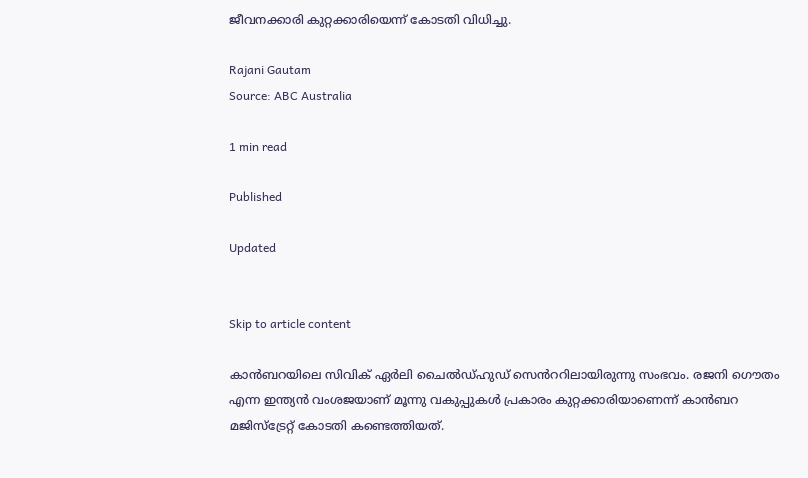ജീവനക്കാരി കുറ്റക്കാരിയെന്ന് കോടതി വിധിച്ചു.

Rajani Gautam
Source: ABC Australia

1 min read

Published

Updated


Skip to article content

കാൻബറയിലെ സിവിക് ഏർലി ചൈൽഡ്ഹുഡ് സെൻററിലായിരുന്നു സംഭവം. രജനി ഗൌതം എന്ന ഇന്ത്യൻ വംശജയാണ് മൂന്നു വകുപ്പുകൾ പ്രകാരം കുറ്റക്കാരിയാണെന്ന് കാൻബറ മജിസ്ട്രേറ്റ് കോടതി കണ്ടെത്തിയത്.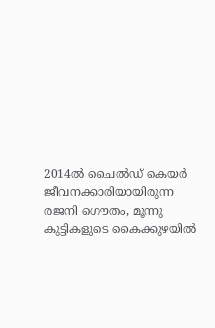2014ൽ ചൈൽഡ് കെയർ ജീവനക്കാരിയായിരുന്ന രജനി ഗൌതം, മൂന്നു കുട്ടികളുടെ കൈക്കുഴയിൽ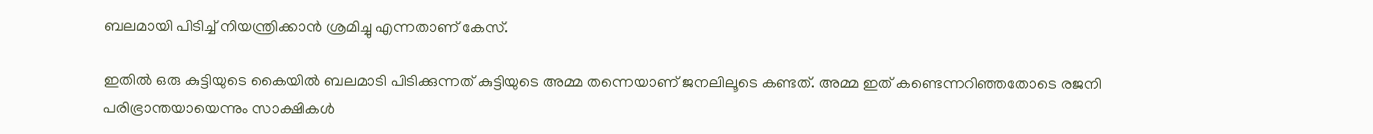ബലമായി പിടിച്ച് നിയന്ത്രിക്കാൻ ശ്രമിച്ചു എന്നതാണ് കേസ്.

ഇതിൽ ഒരു കുട്ടിയുടെ കൈയിൽ ബലമാടി പിടിക്കുന്നത് കുട്ടിയുടെ അമ്മ തന്നെയാണ് ജനലിലൂടെ കണ്ടത്. അമ്മ ഇത് കണ്ടെന്നറിഞ്ഞതോടെ രജനി പരിഭ്രാന്തയായെന്നും സാക്ഷികൾ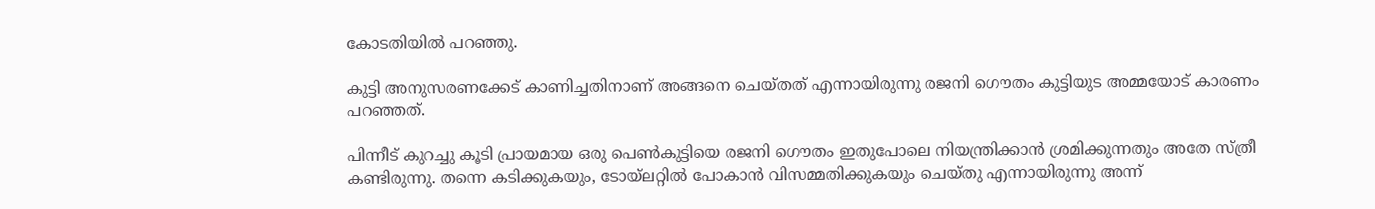കോടതിയിൽ പറഞ്ഞു.

കുട്ടി അനുസരണക്കേട് കാണിച്ചതിനാണ് അങ്ങനെ ചെയ്തത് എന്നായിരുന്നു രജനി ഗൌതം കുട്ടിയുട അമ്മയോട് കാരണം പറഞ്ഞത്.

പിന്നീട് കുറച്ചു കൂടി പ്രായമായ ഒരു പെൺകുട്ടിയെ രജനി ഗൌതം ഇതുപോലെ നിയന്ത്രിക്കാൻ ശ്രമിക്കുന്നതും അതേ സ്ത്രീ കണ്ടിരുന്നു. തന്നെ കടിക്കുകയും, ടോയ്ലറ്റിൽ പോകാൻ വിസമ്മതിക്കുകയും ചെയ്തു എന്നായിരുന്നു അന്ന്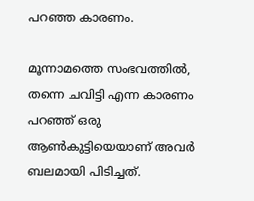പറഞ്ഞ കാരണം.

മൂന്നാമത്തെ സംഭവത്തിൽ, തന്നെ ചവിട്ടി എന്ന കാരണം പറഞ്ഞ് ഒരു ആൺകുട്ടിയെയാണ് അവർ ബലമായി പിടിച്ചത്.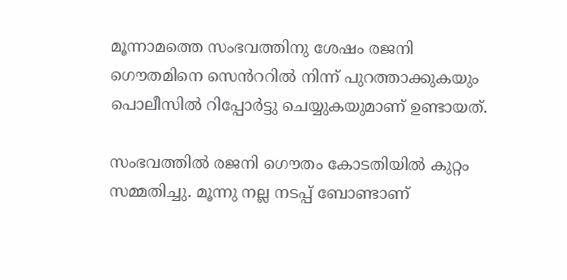മൂന്നാമത്തെ സംഭവത്തിനു ശേഷം രജനി ഗൌതമിനെ സെൻററിൽ നിന്ന് പുറത്താക്കുകയും പൊലീസിൽ റിപ്പോർട്ടു ചെയ്യുകയുമാണ് ഉണ്ടായത്.

സംഭവത്തിൽ രജനി ഗൌതം കോടതിയിൽ കുറ്റം സമ്മതിച്ചു. മൂന്നു നല്ല നടപ്പ് ബോണ്ടാണ്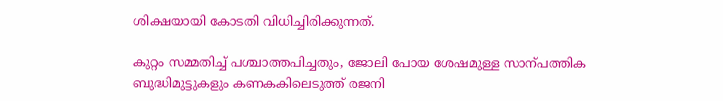ശിക്ഷയായി കോടതി വിധിച്ചിരിക്കുന്നത്.

കുറ്റം സമ്മതിച്ച് പശ്ചാത്തപിച്ചതും, ജോലി പോയ ശേഷമുള്ള സാന്പത്തിക ബുദ്ധിമുട്ടുകളും കണകകിലെടുത്ത് രജനി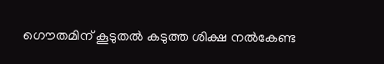ഗൌതമിന് കൂടുതൽ കടുത്ത ശിക്ഷ നൽകേണ്ട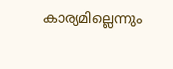കാര്യമില്ലെന്നും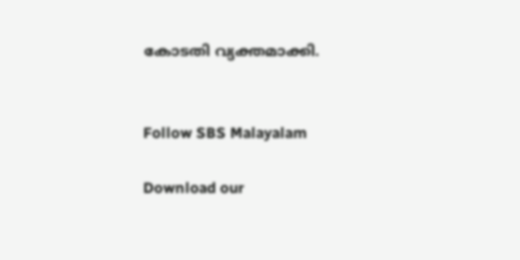കോടതി വ്യക്തമാക്കി.


Follow SBS Malayalam

Download our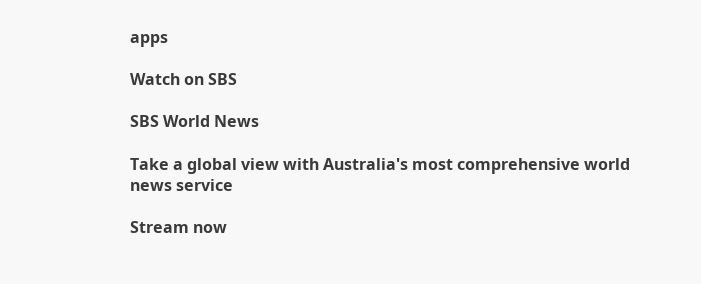apps

Watch on SBS

SBS World News

Take a global view with Australia's most comprehensive world news service

Stream now